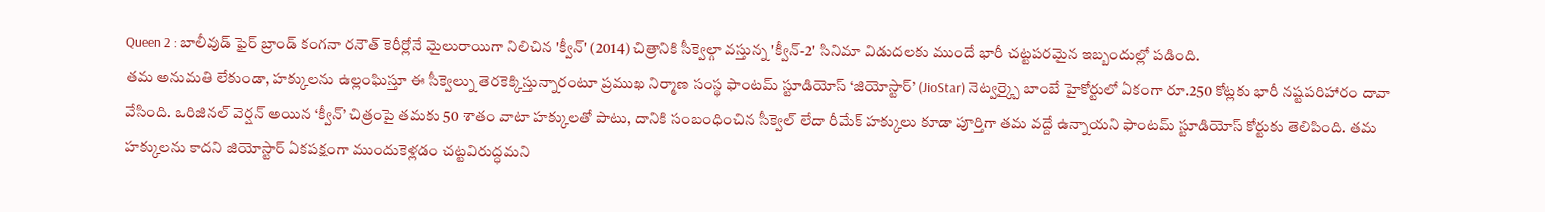Queen 2 : బాలీవుడ్ ఫైర్ బ్రాండ్ కంగనా రనౌత్ కెరీర్లోనే మైలురాయిగా నిలిచిన 'క్వీన్' (2014) చిత్రానికి సీక్వెల్గా వస్తున్న 'క్వీన్-2' సినిమా విడుదలకు ముందే భారీ చట్టపరమైన ఇబ్బందుల్లో పడింది.
తమ అనుమతి లేకుండా, హక్కులను ఉల్లంఘిస్తూ ఈ సీక్వెల్ను తెరకెక్కిస్తున్నారంటూ ప్రముఖ నిర్మాణ సంస్థ ఫాంటమ్ స్టూడియోస్ ‘జియోస్టార్’ (JioStar) నెట్వర్క్పై బాంబే హైకోర్టులో ఏకంగా రూ.250 కోట్లకు భారీ నష్టపరిహారం దావా వేసింది. ఒరిజినల్ వెర్షన్ అయిన ‘క్వీన్’ చిత్రంపై తమకు 50 శాతం వాటా హక్కులతో పాటు, దానికి సంబంధించిన సీక్వెల్ లేదా రీమేక్ హక్కులు కూడా పూర్తిగా తమ వద్దే ఉన్నాయని ఫాంటమ్ స్టూడియోస్ కోర్టుకు తెలిపింది. తమ హక్కులను కాదని జియోస్టార్ ఏకపక్షంగా ముందుకెళ్లడం చట్టవిరుద్ధమని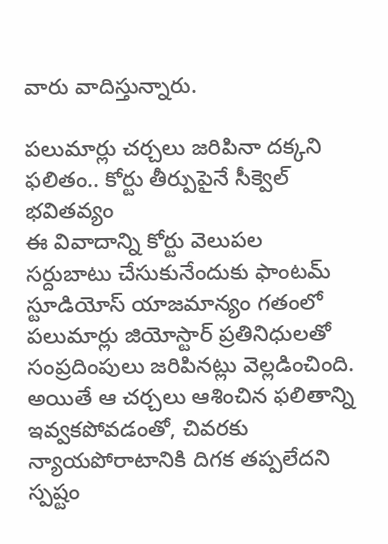వారు వాదిస్తున్నారు.

పలుమార్లు చర్చలు జరిపినా దక్కని ఫలితం.. కోర్టు తీర్పుపైనే సీక్వెల్ భవితవ్యం
ఈ వివాదాన్ని కోర్టు వెలుపల సర్దుబాటు చేసుకునేందుకు ఫాంటమ్ స్టూడియోస్ యాజమాన్యం గతంలో పలుమార్లు జియోస్టార్ ప్రతినిధులతో సంప్రదింపులు జరిపినట్లు వెల్లడించింది. అయితే ఆ చర్చలు ఆశించిన ఫలితాన్ని ఇవ్వకపోవడంతో, చివరకు న్యాయపోరాటానికి దిగక తప్పలేదని స్పష్టం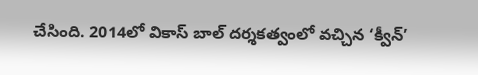చేసింది. 2014లో వికాస్ బాల్ దర్శకత్వంలో వచ్చిన ‘క్వీన్’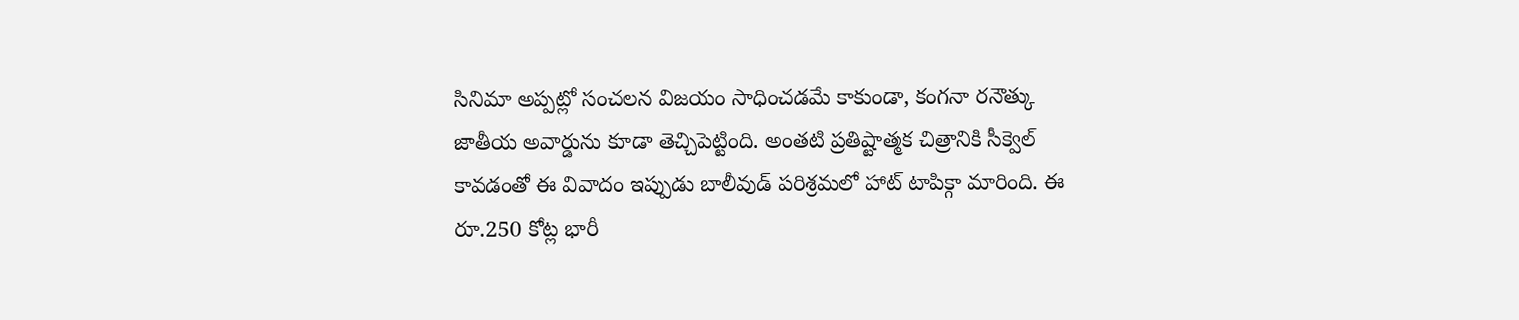సినిమా అప్పట్లో సంచలన విజయం సాధించడమే కాకుండా, కంగనా రనౌత్కు జాతీయ అవార్డును కూడా తెచ్చిపెట్టింది. అంతటి ప్రతిష్టాత్మక చిత్రానికి సీక్వెల్ కావడంతో ఈ వివాదం ఇప్పుడు బాలీవుడ్ పరిశ్రమలో హాట్ టాపిక్గా మారింది. ఈ రూ.250 కోట్ల భారీ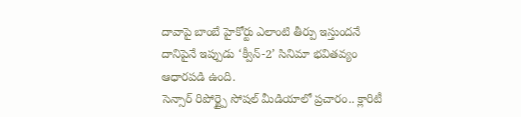దావాపై బాంబే హైకోర్టు ఎలాంటి తీర్పు ఇస్తుందనే దానిపైనే ఇప్పుడు ‘క్వీన్-2’ సినిమా భవితవ్యం ఆధారపడి ఉంది.
సెన్సార్ రిపోర్ట్పై సోషల్ మీడియాలో ప్రచారం.. క్లారిటీ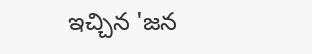ఇచ్చిన 'జన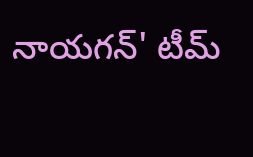నాయగన్' టీమ్